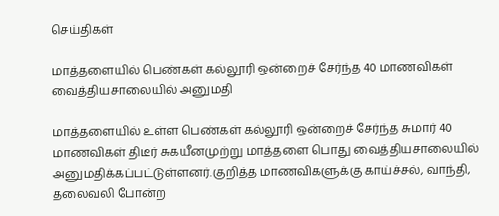செய்திகள்

மாத்தளையில் பெண்கள் கல்லூரி ஒன்றைச் சேர்ந்த 40 மாணவிகள் வைத்தியசாலையில் அனுமதி

மாத்தளையில் உள்ள பெண்கள் கல்லூரி ஒன்றைச் சேர்ந்த சுமார் 40 மாணவிகள் திடீர் சுகயீனமுற்று மாத்தளை பொது வைத்தியசாலையில் அனுமதிக்கப்பட்டுள்ளனர்.குறித்த மாணவிகளுக்கு காய்ச்சல், வாந்தி, தலைவலி போன்ற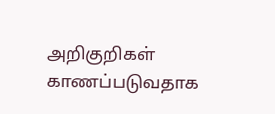அறிகுறிகள் காணப்படுவதாக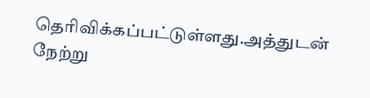தெரிவிக்கப்பட்டுள்ளது.அத்துடன் நேற்று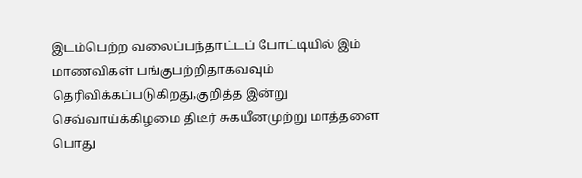இடம்பெற்ற வலைப்பந்தாட்டப் போட்டியில் இம் மாணவிகள் பங்குபற்றிதாகவவும் தெரிவிக்கப்படுகிறது,குறித்த இன்று செவ்வாய்க்கிழமை திடீர் சுகயீனமுற்று மாத்தளை பொது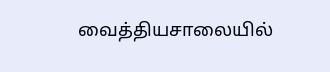வைத்தியசாலையில்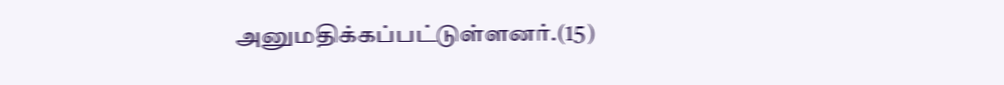அனுமதிக்கப்பட்டுள்ளனர்.(15)